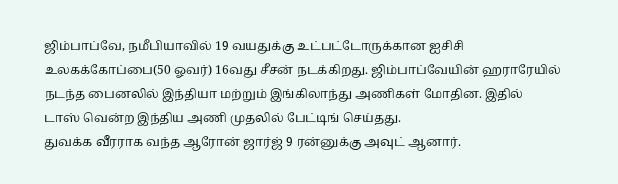ஜிம்பாப்வே, நமீபியாவில் 19 வயதுக்கு உட்பட்டோருக்கான ஐசிசி உலகக்கோப்பை(50 ஓவர்) 16வது சீசன் நடக்கிறது. ஜிம்பாப்வேயின் ஹராரேயில் நடந்த பைனலில் இந்தியா மற்றும் இங்கிலாந்து அணிகள் மோதின. இதில் டாஸ் வென்ற இந்திய அணி முதலில் பேட்டிங் செய்தது.
துவக்க வீரராக வந்த ஆரோன் ஜார்ஜ் 9 ரன்னுக்கு அவுட் ஆனார்.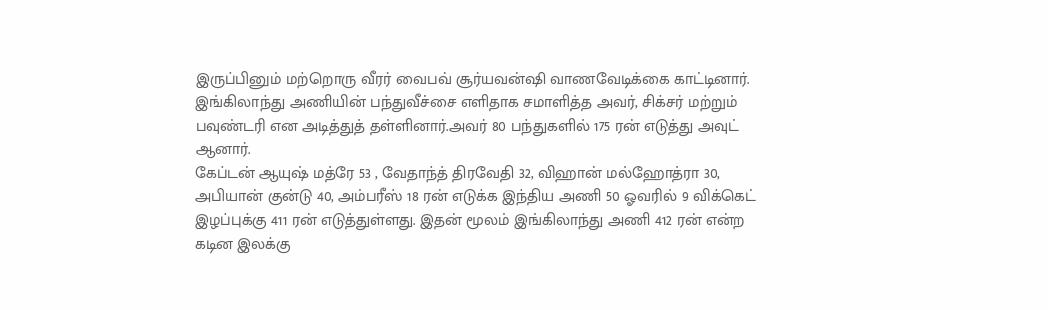இருப்பினும் மற்றொரு வீரர் வைபவ் சூர்யவன்ஷி வாணவேடிக்கை காட்டினார். இங்கிலாந்து அணியின் பந்துவீச்சை எளிதாக சமாளித்த அவர், சிக்சர் மற்றும் பவுண்டரி என அடித்துத் தள்ளினார்.அவர் 80 பந்துகளில் 175 ரன் எடுத்து அவுட் ஆனார்.
கேப்டன் ஆயுஷ் மத்ரே 53 , வேதாந்த் திரவேதி 32, விஹான் மல்ஹோத்ரா 30, அபியான் குன்டு 40, அம்பரீஸ் 18 ரன் எடுக்க இந்திய அணி 50 ஓவரில் 9 விக்கெட் இழப்புக்கு 411 ரன் எடுத்துள்ளது. இதன் மூலம் இங்கிலாந்து அணி 412 ரன் என்ற கடின இலக்கு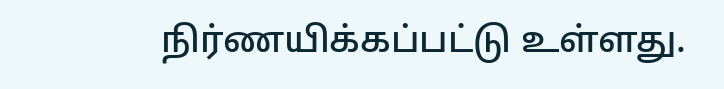நிர்ணயிக்கப்பட்டு உள்ளது.